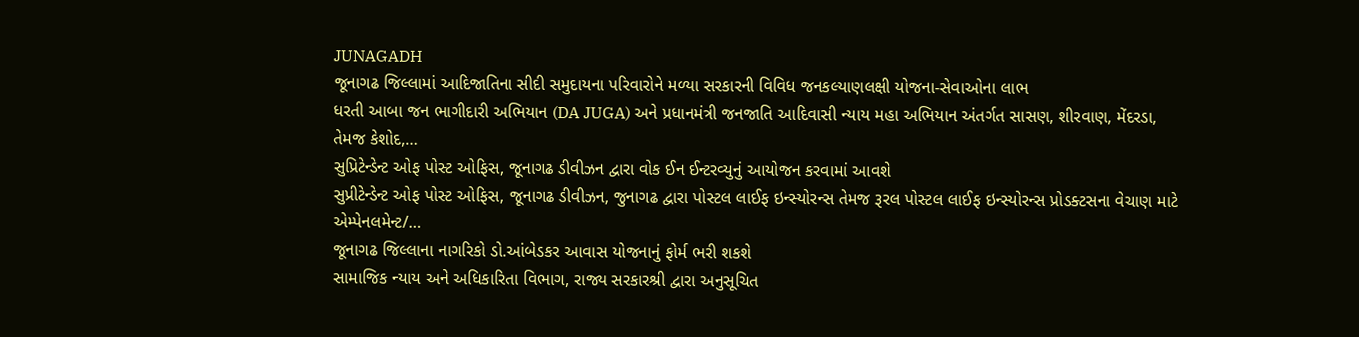JUNAGADH
જૂનાગઢ જિલ્લામાં આદિજાતિના સીદી સમુદાયના પરિવારોને મળ્યા સરકારની વિવિધ જનકલ્યાણલક્ષી યોજના-સેવાઓના લાભ
ધરતી આબા જન ભાગીદારી અભિયાન (DA JUGA) અને પ્રધાનમંત્રી જનજાતિ આદિવાસી ન્યાય મહા અભિયાન અંતર્ગત સાસણ, શીરવાણ, મેંદરડા, તેમજ કેશોદ,…
સુપ્રિટેન્ડેન્ટ ઓફ પોસ્ટ ઓફિસ, જૂનાગઢ ડીવીઝન દ્વારા વોક ઈન ઈન્ટરવ્યુનું આયોજન કરવામાં આવશે
સુપ્રીટેન્ડેન્ટ ઓફ પોસ્ટ ઓફિસ, જૂનાગઢ ડીવીઝન, જુનાગઢ દ્વારા પોસ્ટલ લાઈફ ઇન્સ્યોરન્સ તેમજ રૂરલ પોસ્ટલ લાઈફ ઇન્સ્યોરન્સ પ્રોડક્ટસના વેચાણ માટે એમ્પેનલમેન્ટ/…
જૂનાગઢ જિલ્લાના નાગરિકો ડો.આંબેડકર આવાસ યોજનાનું ફોર્મ ભરી શકશે
સામાજિક ન્યાય અને અધિકારિતા વિભાગ, રાજ્ય સરકારશ્રી દ્વારા અનુસૂચિત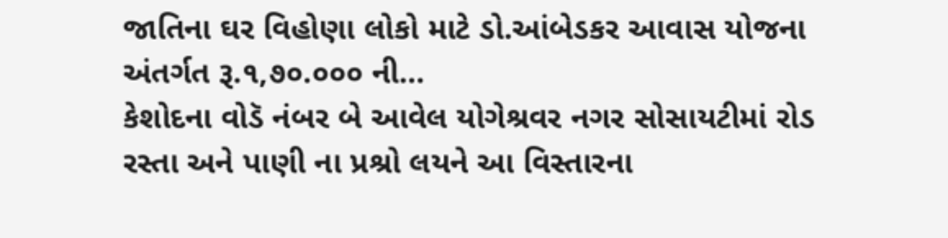જાતિના ઘર વિહોણા લોકો માટે ડો.આંબેડકર આવાસ યોજના અંતર્ગત રૂ.૧,૭૦.૦૦૦ ની…
કેશોદના વોડૅ નંબર બે આવેલ યોગેશ્રવર નગર સોસાયટીમાં રોડ રસ્તા અને પાણી ના પ્રશ્રો લયને આ વિસ્તારના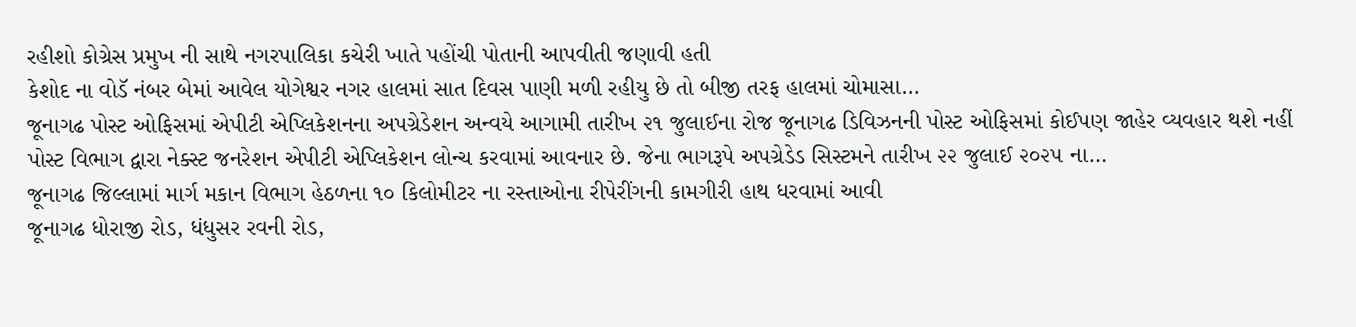રહીશો કોગ્રેસ પ્રમુખ ની સાથે નગરપાલિકા કચેરી ખાતે પહોંચી પોતાની આપવીતી જણાવી હતી
કેશોદ ના વોડૅ નંબર બેમાં આવેલ યોગેશ્વર નગર હાલમાં સાત દિવસ પાણી મળી રહીયુ છે તો બીજી તરફ હાલમાં ચોમાસા…
જૂનાગઢ પોસ્ટ ઓફિસમાં એપીટી એપ્લિકેશનના અપગ્રેડેશન અન્વયે આગામી તારીખ ૨૧ જુલાઈના રોજ જૂનાગઢ ડિવિઝનની પોસ્ટ ઓફિસમાં કોઈપણ જાહેર વ્યવહાર થશે નહીં
પોસ્ટ વિભાગ દ્વારા નેક્સ્ટ જનરેશન એપીટી એપ્લિકેશન લોન્ચ કરવામાં આવનાર છે. જેના ભાગરૂપે અપગ્રેડેડ સિસ્ટમને તારીખ ૨૨ જુલાઈ ૨૦૨૫ ના…
જૂનાગઢ જિલ્લામાં માર્ગ મકાન વિભાગ હેઠળના ૧૦ કિલોમીટર ના રસ્તાઓના રીપેરીંગની કામગીરી હાથ ધરવામાં આવી
જૂનાગઢ ધોરાજી રોડ, ધંધુસર રવની રોડ,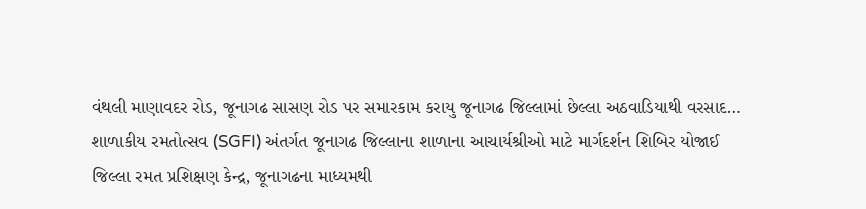વંથલી માણાવદર રોડ, જૂનાગઢ સાસણ રોડ પર સમારકામ કરાયુ જૂનાગઢ જિલ્લામાં છેલ્લા અઠવાડિયાથી વરસાદ…
શાળાકીય રમતોત્સવ (SGFI) અંતર્ગત જૂનાગઢ જિલ્લાના શાળાના આચાર્યશ્રીઓ માટે માર્ગદર્શન શિબિર યોજાઈ
જિલ્લા રમત પ્રશિક્ષણ કેન્દ્ર, જૂનાગઢના માધ્યમથી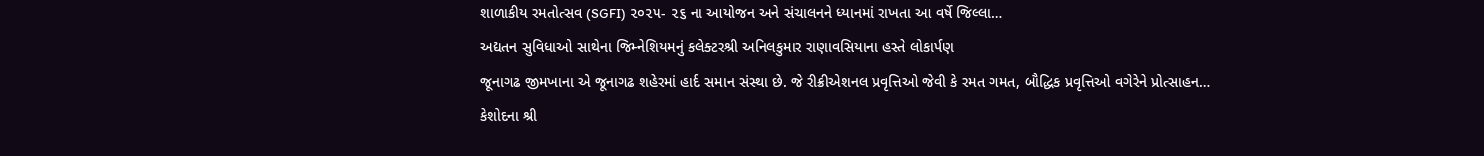શાળાકીય રમતોત્સવ (SGFI) ૨૦૨૫- ૨૬ ના આયોજન અને સંચાલનને ધ્યાનમાં રાખતા આ વર્ષે જિલ્લા…
અદ્યતન સુવિધાઓ સાથેના જિમ્નેશિયમનું કલેક્ટરશ્રી અનિલકુમાર રાણાવસિયાના હસ્તે લોકાર્પણ
જૂનાગઢ જીમખાના એ જૂનાગઢ શહેરમાં હાર્દ સમાન સંસ્થા છે. જે રીક્રીએશનલ પ્રવૃત્તિઓ જેવી કે રમત ગમત, બૌદ્ધિક પ્રવૃત્તિઓ વગેરેને પ્રોત્સાહન…
કેશોદના શ્રી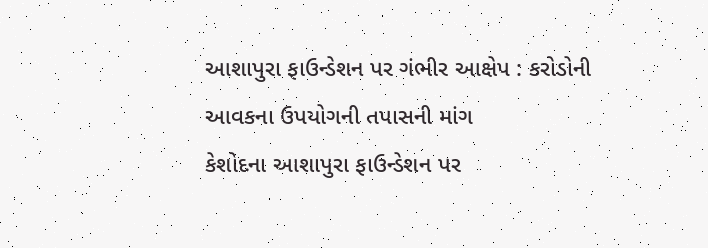આશાપુરા ફાઉન્ડેશન પર ગંભીર આક્ષેપ : કરોડોની આવકના ઉપયોગની તપાસની માંગ
કેશોદના આશાપુરા ફાઉન્ડેશન પર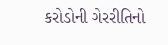કરોડોની ગેરરીતિનો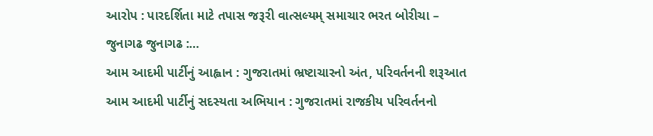આરોપ : પારદર્શિતા માટે તપાસ જરૂરી વાત્સલ્યમ્ સમાચાર ભરત બોરીચા – જુનાગઢ જુનાગઢ :…
આમ આદમી પાર્ટીનું આહ્વાન : ગુજરાતમાં ભ્રષ્ટાચારનો અંત, પરિવર્તનની શરૂઆત
આમ આદમી પાર્ટીનું સદસ્યતા અભિયાન : ગુજરાતમાં રાજકીય પરિવર્તનનો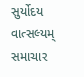સુર્યોદય વાત્સલ્યમ્ સમાચાર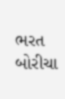ભરત બોરીચા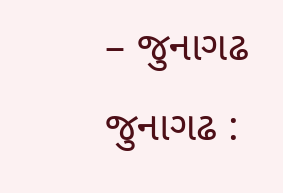– જુનાગઢ જુનાગઢ :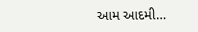આમ આદમી…